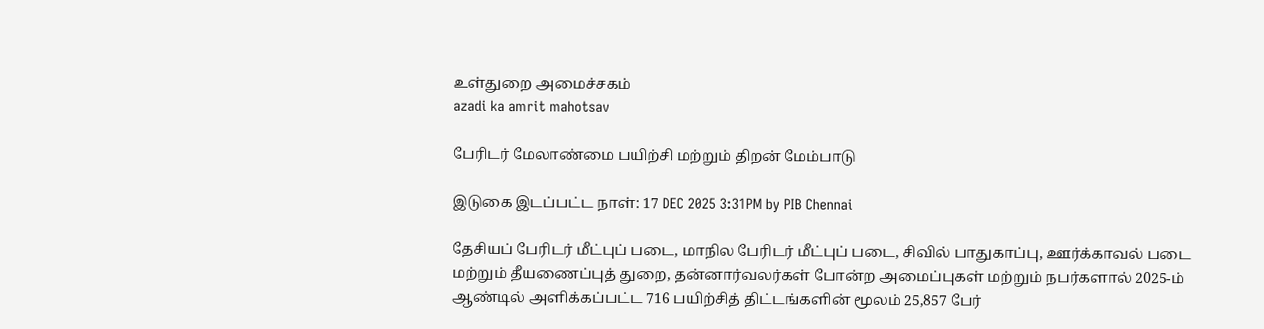உள்துறை அமைச்சகம்
azadi ka amrit mahotsav

பேரிடர் மேலாண்மை பயிற்சி மற்றும் திறன் மேம்பாடு

இடுகை இடப்பட்ட நாள்: 17 DEC 2025 3:31PM by PIB Chennai

தேசியப் பேரிடர் மீட்புப் படை, மாநில பேரிடர் மீட்புப் படை, சிவில் பாதுகாப்பு, ஊர்க்காவல் படை மற்றும் தீயணைப்புத் துறை, தன்னார்வலர்கள் போன்ற அமைப்புகள் மற்றும் நபர்களால் 2025-ம் ஆண்டில் அளிக்கப்பட்ட 716 பயிற்சித் திட்டங்களின் மூலம் 25,857 பேர்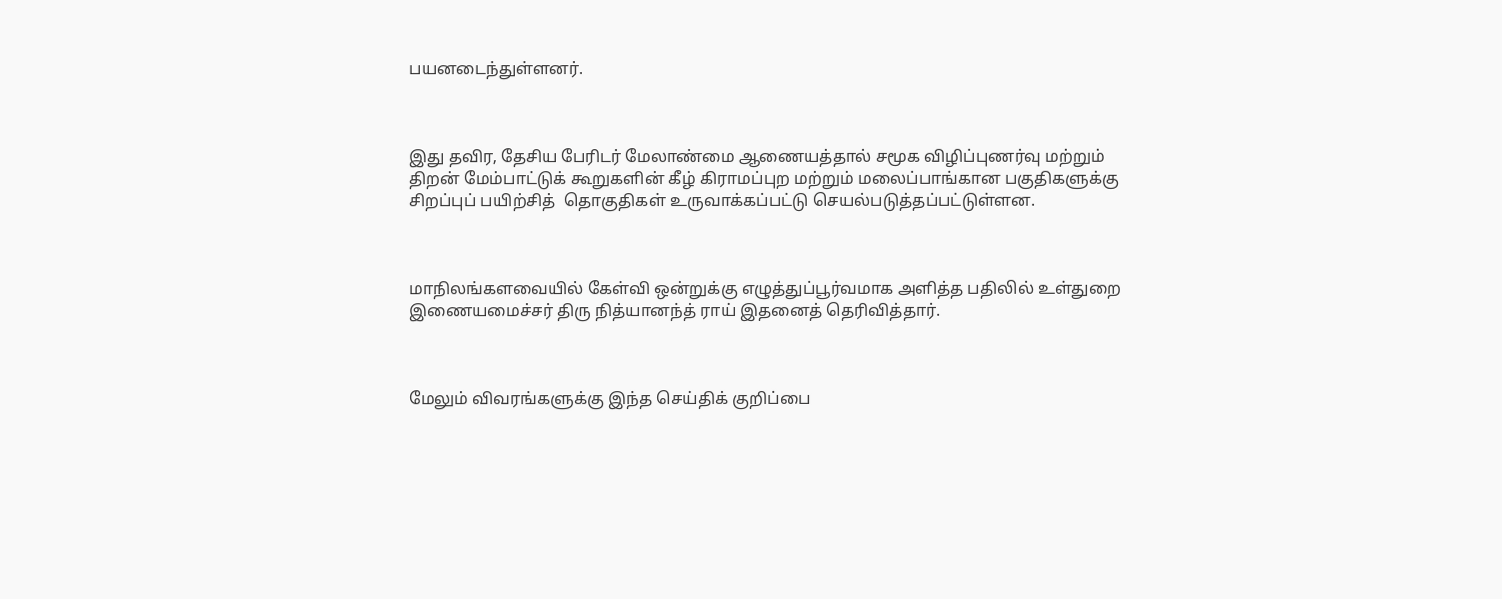பயனடைந்துள்ளனர்.



இது தவிர, தேசிய பேரிடர் மேலாண்மை ஆணையத்தால் சமூக விழிப்புணர்வு மற்றும் திறன் மேம்பாட்டுக் கூறுகளின் கீழ் கிராமப்புற மற்றும் மலைப்பாங்கான பகுதிகளுக்கு சிறப்புப் பயிற்சித்  தொகுதிகள் உருவாக்கப்பட்டு செயல்படுத்தப்பட்டுள்ளன.



மாநிலங்களவையில் கேள்வி ஒன்றுக்கு எழுத்துப்பூர்வமாக அளித்த பதிலில் உள்துறை இணையமைச்சர் திரு நித்யானந்த் ராய் இதனைத் தெரிவித்தார்.



மேலும் விவரங்களுக்கு இந்த செய்திக் குறிப்பை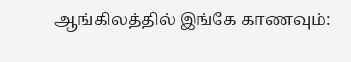ஆங்கிலத்தில் இங்கே காணவும்: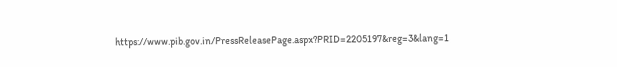https://www.pib.gov.in/PressReleasePage.aspx?PRID=2205197&reg=3&lang=1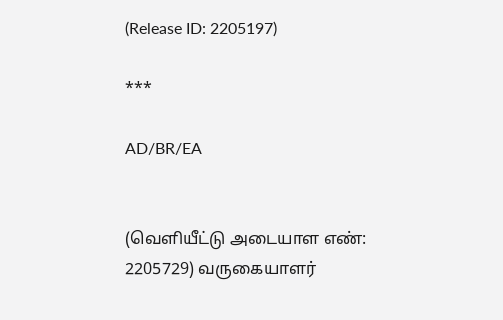(Release ID: 2205197)

***

AD/BR/EA


(வெளியீட்டு அடையாள எண்: 2205729) வருகையாளர்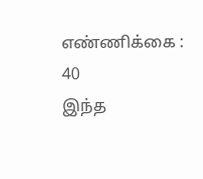எண்ணிக்கை : 40
இந்த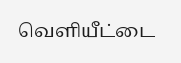வெளியீட்டை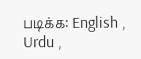படிக்க: English , Urdu ,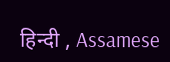हिन्दी , Assamese